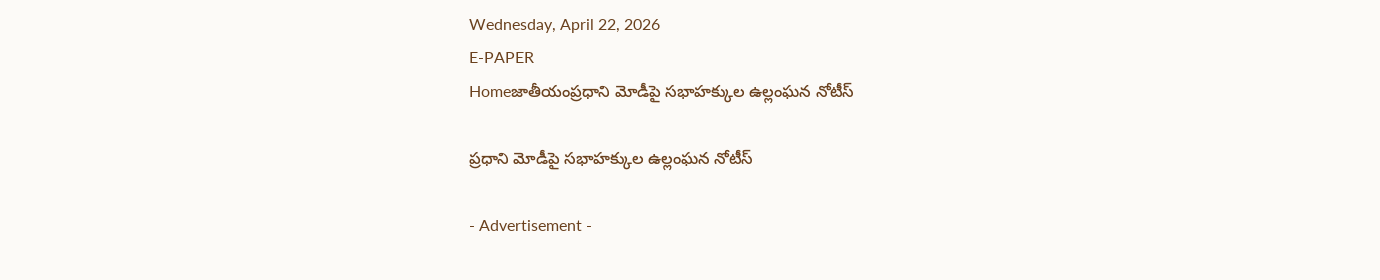Wednesday, April 22, 2026
E-PAPER
Homeజాతీయంప్రధాని మోడీపై సభాహక్కుల ఉల్లంఘన నోటీస్‌

ప్రధాని మోడీపై సభాహక్కుల ఉల్లంఘన నోటీస్‌

- Advertisement -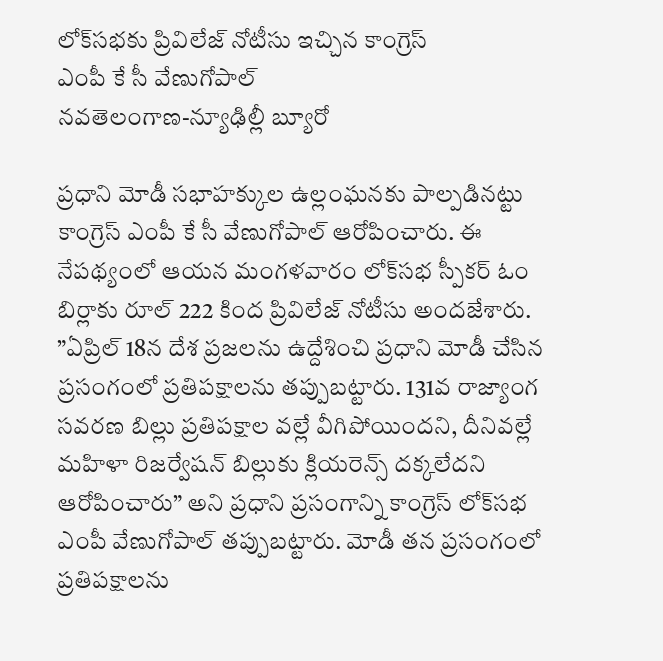లోక్‌సభకు ప్రివిలేజ్‌ నోటీసు ఇచ్చిన కాంగ్రెస్‌
ఎంపీ కే సీ వేణుగోపాల్‌
నవతెలంగాణ-న్యూఢిల్లీ బ్యూరో

ప్రధాని మోడీ సభాహక్కుల ఉల్లంఘనకు పాల్పడినట్టు కాంగ్రెస్‌ ఎంపీ కే సీ వేణుగోపాల్‌ ఆరోపించారు. ఈ నేపథ్యంలో ఆయన మంగళవారం లోక్‌సభ స్పీకర్‌ ఓం బిర్లాకు రూల్‌ 222 కింద ప్రివిలేజ్‌ నోటీసు అందజేశారు. ”ఏప్రిల్‌ 18న దేశ ప్రజలను ఉద్దేశించి ప్రధాని మోడీ చేసిన ప్రసంగంలో ప్రతిపక్షాలను తప్పుబట్టారు. 131వ రాజ్యాంగ సవరణ బిల్లు ప్రతిపక్షాల వల్లే వీగిపోయిందని, దీనివల్లే మహిళా రిజర్వేషన్‌ బిల్లుకు క్లియరెన్స్‌ దక్కలేదని ఆరోపించారు” అని ప్రధాని ప్రసంగాన్ని కాంగ్రెస్‌ లోక్‌సభ ఎంపీ వేణుగోపాల్‌ తప్పుబట్టారు. మోడీ తన ప్రసంగంలో ప్రతిపక్షాలను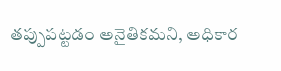తప్పుపట్టడం అనైతికమని, అధికార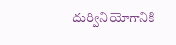దుర్వినియోగానికి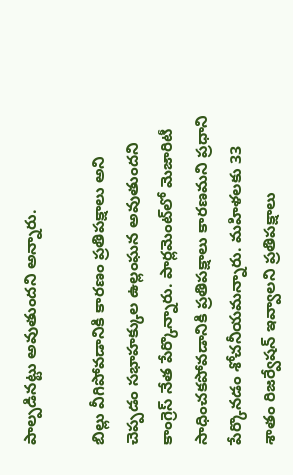పాల్పడినట్టు అవుతుందని అన్నారు.

బిల్లు వీగిపోవడానికి కారణం ప్రతిపక్షాలు అని చెప్పడం సభాహక్కుల ఉల్లంఘన అవుతుందని కాంగ్రెస్‌ నేత పేర్కొన్నారు. పార్లమెంట్‌లో మెజారిటీ సాధించకపోవడానికి ప్రతిపక్షాలు కారణమని ప్రధాని పేర్కొనడం శోచనీయమన్నారు. మహిళలకు 33 శాతం రిజర్వేషన్‌ ఇవ్వాలని ప్రతిపక్షాలు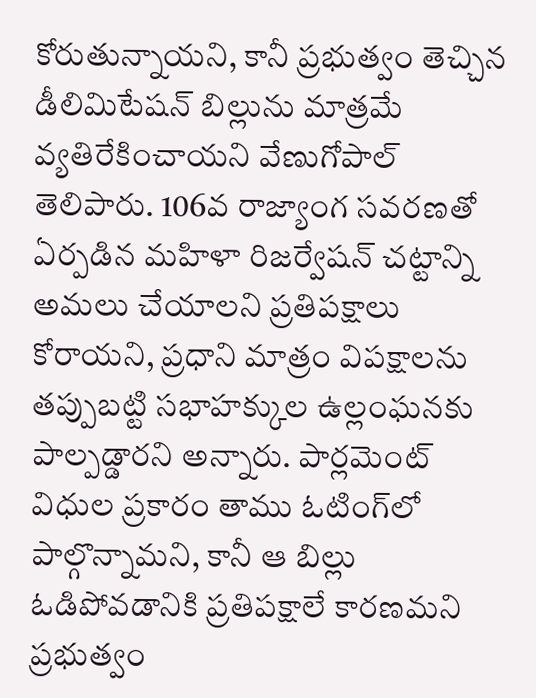కోరుతున్నాయని, కానీ ప్రభుత్వం తెచ్చిన డీలిమిటేషన్‌ బిల్లును మాత్రమే వ్యతిరేకించాయని వేణుగోపాల్‌ తెలిపారు. 106వ రాజ్యాంగ సవరణతో ఏర్పడిన మహిళా రిజర్వేషన్‌ చట్టాన్ని అమలు చేయాలని ప్రతిపక్షాలు కోరాయని, ప్రధాని మాత్రం విపక్షాలను తప్పుబట్టి సభాహక్కుల ఉల్లంఘనకు పాల్పడ్డారని అన్నారు. పార్లమెంట్‌ విధుల ప్రకారం తాము ఓటింగ్‌లో పాల్గొన్నామని, కానీ ఆ బిల్లు ఓడిపోవడానికి ప్రతిపక్షాలే కారణమని ప్రభుత్వం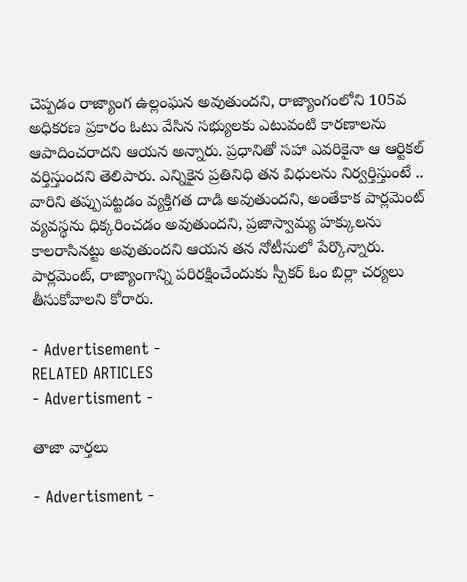చెప్పడం రాజ్యాంగ ఉల్లంఘన అవుతుందని, రాజ్యాంగంలోని 105వ అధికరణ ప్రకారం ఓటు వేసిన సభ్యులకు ఎటువంటి కారణాలను ఆపాదించరాదని ఆయన అన్నారు. ప్రధానితో సహా ఎవరికైనా ఆ ఆర్టికల్‌ వర్తిస్తుందని తెలిపారు. ఎన్నికైన ప్రతినిధి తన విధులను నిర్వర్తిస్తుంటే .. వారిని తప్పుపట్టడం వ్యక్తిగత దాడి అవుతుందని, అంతేకాక పార్లమెంట్‌ వ్యవస్థను ధిక్కరించడం అవుతుందని, ప్రజాస్వామ్య హక్కులను కాలరాసినట్టు అవుతుందని ఆయన తన నోటీసులో పేర్కొన్నారు. పార్లమెంట్‌, రాజ్యాంగాన్ని పరిరక్షించేందుకు స్పీకర్‌ ఓం బిర్లా చర్యలు తీసుకోవాలని కోరారు.

- Advertisement -
RELATED ARTICLES
- Advertisment -

తాజా వార్తలు

- Advertisment -